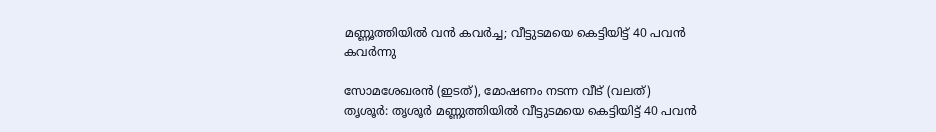മണ്ണൂത്തിയിൽ വൻ കവർച്ച; വീട്ടുടമയെ കെട്ടിയിട്ട് 40 പവൻ കവർന്നു

സോമശേഖരൻ (ഇടത്), മോഷണം നടന്ന വീട് (വലത്)
തൃശൂർ: തൃശൂർ മണ്ണുത്തിയിൽ വീട്ടുടമയെ കെട്ടിയിട്ട് 40 പവൻ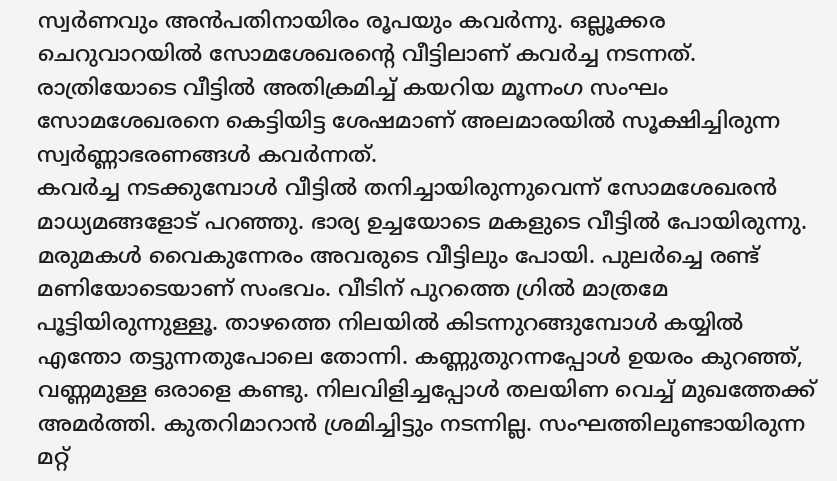സ്വർണവും അൻപതിനായിരം രൂപയും കവർന്നു. ഒല്ലൂക്കര ചെറുവാറയിൽ സോമശേഖരന്റെ വീട്ടിലാണ് കവർച്ച നടന്നത്. രാത്രിയോടെ വീട്ടിൽ അതിക്രമിച്ച് കയറിയ മൂന്നംഗ സംഘം സോമശേഖരനെ കെട്ടിയിട്ട ശേഷമാണ് അലമാരയിൽ സൂക്ഷിച്ചിരുന്ന സ്വർണ്ണാഭരണങ്ങൾ കവർന്നത്.
കവർച്ച നടക്കുമ്പോൾ വീട്ടിൽ തനിച്ചായിരുന്നുവെന്ന് സോമശേഖരൻ മാധ്യമങ്ങളോട് പറഞ്ഞു. ഭാര്യ ഉച്ചയോടെ മകളുടെ വീട്ടിൽ പോയിരുന്നു. മരുമകൾ വൈകുന്നേരം അവരുടെ വീട്ടിലും പോയി. പുലർച്ചെ രണ്ട് മണിയോടെയാണ് സംഭവം. വീടിന് പുറത്തെ ഗ്രിൽ മാത്രമേ പൂട്ടിയിരുന്നുള്ളൂ. താഴത്തെ നിലയിൽ കിടന്നുറങ്ങുമ്പോൾ കയ്യിൽ എന്തോ തട്ടുന്നതുപോലെ തോന്നി. കണ്ണുതുറന്നപ്പോൾ ഉയരം കുറഞ്ഞ്, വണ്ണമുള്ള ഒരാളെ കണ്ടു. നിലവിളിച്ചപ്പോൾ തലയിണ വെച്ച് മുഖത്തേക്ക് അമർത്തി. കുതറിമാറാൻ ശ്രമിച്ചിട്ടും നടന്നില്ല. സംഘത്തിലുണ്ടായിരുന്ന മറ്റ്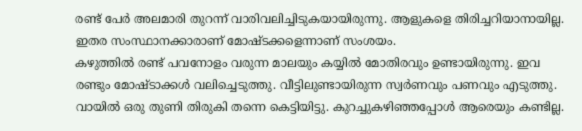രണ്ട് പേർ അലമാരി തുറന്ന് വാരിവലിച്ചിടുകയായിരുന്നു. ആളുകളെ തിരിച്ചറിയാനായില്ല. ഇതര സംസ്ഥാനക്കാരാണ് മോഷ്ടക്കളെന്നാണ് സംശയം.
കഴുത്തിൽ രണ്ട് പവനോളം വരുന്ന മാലയും കയ്യിൽ മോതിരവും ഉണ്ടായിരുന്നു. ഇവ രണ്ടും മോഷ്ടാക്കൾ വലിച്ചെടുത്തു. വീട്ടിലുണ്ടായിരുന്ന സ്വർണവും പണവും എടുത്തു. വായിൽ ഒരു തുണി തിരുകി തന്നെ കെട്ടിയിട്ടു. കുറച്ചുകഴിഞ്ഞപ്പോൾ ആരെയും കണ്ടില്ല.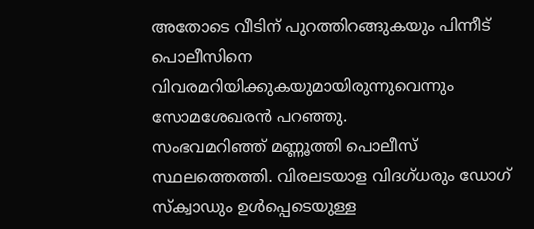അതോടെ വീടിന് പുറത്തിറങ്ങുകയും പിന്നീട് പൊലീസിനെ വിവരമറിയിക്കുകയുമായിരുന്നുവെന്നും സോമശേഖരൻ പറഞ്ഞു.
സംഭവമറിഞ്ഞ് മണ്ണൂത്തി പൊലീസ് സ്ഥലത്തെത്തി. വിരലടയാള വിദഗ്ധരും ഡോഗ് സ്ക്വാഡും ഉൾപ്പെടെയുള്ള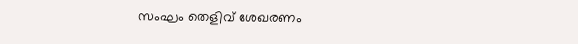സംഘം തെളിവ് ശേഖരണം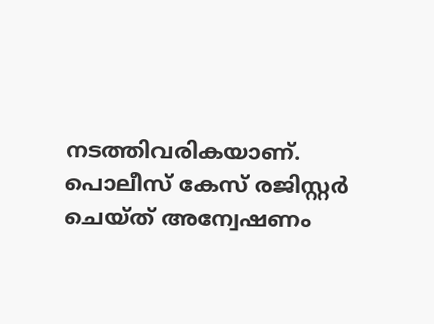നടത്തിവരികയാണ്. പൊലീസ് കേസ് രജിസ്റ്റർ ചെയ്ത് അന്വേഷണം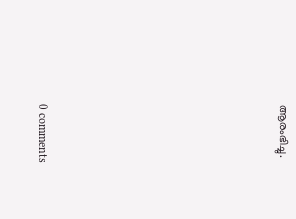ആരംഭിച്ചു.









0 comments